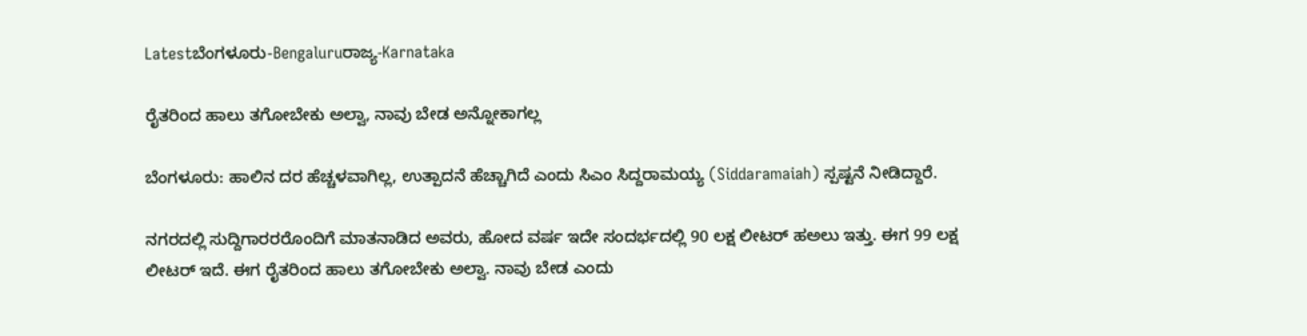Latestಬೆಂಗಳೂರು-Bengaluruರಾಜ್ಯ-Karnataka

ರೈತರಿಂದ ಹಾಲು ತಗೋಬೇಕು ಅಲ್ವಾ, ನಾವು ಬೇಡ ಅನ್ನೋಕಾಗಲ್ಲ

ಬೆಂಗಳೂರು: ಹಾಲಿನ ದರ ಹೆಚ್ಚಳವಾಗಿಲ್ಲ, ಉತ್ಪಾದನೆ ಹೆಚ್ಚಾಗಿದೆ ಎಂದು ಸಿಎಂ ಸಿದ್ದರಾಮಯ್ಯ (Siddaramaiah) ಸ್ಪಷ್ಟನೆ ನೀಡಿದ್ದಾರೆ.

ನಗರದಲ್ಲಿ ಸುದ್ದಿಗಾರರರೊಂದಿಗೆ ಮಾತನಾಡಿದ ಅವರು, ಹೋದ ವರ್ಷ ಇದೇ ಸಂದರ್ಭದಲ್ಲಿ 90 ಲಕ್ಷ ಲೀಟರ್‌ ಹಅಲು ಇತ್ತು. ಈಗ 99 ಲಕ್ಷ ಲೀಟರ್‌ ಇದೆ. ಈಗ ರೈತರಿಂದ ಹಾಲು ತಗೋಬೇಕು ಅಲ್ವಾ. ನಾವು ಬೇಡ ಎಂದು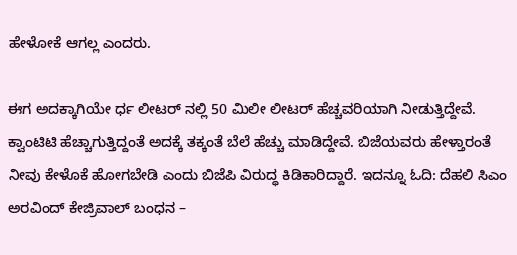ಹೇಳೋಕೆ ಆಗಲ್ಲ ಎಂದರು.

ಈಗ ಅದಕ್ಕಾಗಿಯೇ ರ್ಧ ಲೀಟರ್ ನಲ್ಲಿ 50 ಮಿಲೀ ಲೀಟರ್ ಹೆಚ್ಚವರಿಯಾಗಿ ನೀಡುತ್ತಿದ್ದೇವೆ. ಕ್ವಾಂಟಿಟಿ ಹೆಚ್ಚಾಗುತ್ತಿದ್ದಂತೆ ಅದಕ್ಕೆ ತಕ್ಕಂತೆ ಬೆಲೆ ಹೆಚ್ಚು ಮಾಡಿದ್ದೇವೆ. ಬಿಜೆಯವರು ಹೇಳ್ತಾರಂತೆ ನೀವು ಕೇಳೊಕೆ ಹೋಗಬೇಡಿ ಎಂದು ಬಿಜೆಪಿ ವಿರುದ್ಧ ಕಿಡಿಕಾರಿದ್ದಾರೆ. ಇದನ್ನೂ ಓದಿ: ದೆಹಲಿ ಸಿಎಂ ಅರವಿಂದ್‌ ಕೇಜ್ರಿವಾಲ್‌ ಬಂಧನ –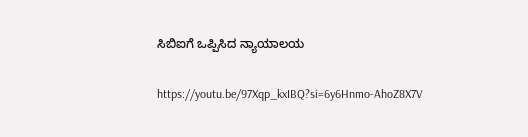ಸಿಬಿಐಗೆ ಒಪ್ಪಿಸಿದ ನ್ಯಾಯಾಲಯ

https://youtu.be/97Xqp_kxIBQ?si=6y6Hnmo-AhoZ8X7V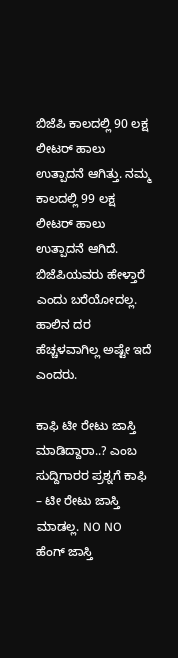ಬಿಜೆಪಿ ಕಾಲದಲ್ಲಿ 90 ಲಕ್ಷ ಲೀಟರ್ ಹಾಲು ಉತ್ಪಾದನೆ ಆಗಿತ್ತು. ನಮ್ಮ ಕಾಲದಲ್ಲಿ 99 ಲಕ್ಷ ಲೀಟರ್ ಹಾಲು ಉತ್ಪಾದನೆ ಆಗಿದೆ. ಬಿಜೆಪಿಯವರು ಹೇಳ್ತಾರೆ ಎಂದು ಬರೆಯೋದಲ್ಲ. ಹಾಲಿನ ದರ ಹೆಚ್ಚಳವಾಗಿಲ್ಲ ಅಷ್ಟೇ ಇದೆ ಎಂದರು.

ಕಾಫಿ ಟೀ ರೇಟು ಜಾಸ್ತಿ ಮಾಡಿದ್ದಾರಾ..? ಎಂಬ ಸುದ್ದಿಗಾರರ ಪ್ರಶ್ನಗೆ ಕಾಫಿ – ಟೀ ರೇಟು ಜಾಸ್ತಿ ಮಾಡಲ್ಲ. NO NO ಹೆಂಗ್ ಜಾಸ್ತಿ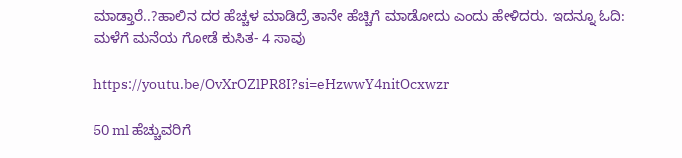ಮಾಡ್ತಾರೆ..?ಹಾಲಿನ‌ ದರ ಹೆಚ್ಚಳ ಮಾಡಿದ್ರೆ ತಾನೇ ಹೆಚ್ಚಿಗೆ ಮಾಡೋದು ಎಂದು ಹೇಳಿದರು. ಇದನ್ನೂ ಓದಿ: ಮಳೆಗೆ ಮನೆಯ ಗೋಡೆ ಕುಸಿತ- 4 ಸಾವು

https://youtu.be/OvXrOZlPR8I?si=eHzwwY4nitOcxwzr

50 ml ಹೆಚ್ಚುವರಿಗೆ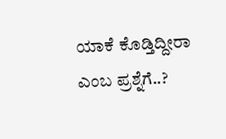ಯಾಕೆ ಕೊಡ್ತಿದ್ದೀರಾ ಎಂಬ ಪ್ರಶ್ನೆಗೆ..?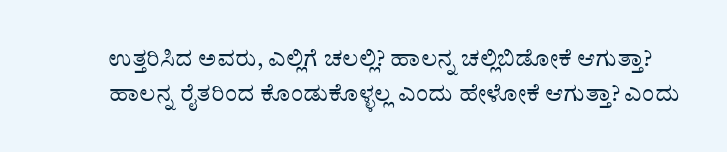ಉತ್ತರಿಸಿದ ಅವರು, ಎಲ್ಲಿಗೆ ಚಲಲ್ಲಿ? ಹಾಲನ್ನ‌ ಚಲ್ಲಿಬಿಡೋಕೆ ಆಗುತ್ತಾ? ಹಾಲನ್ನ ರೈತರಿಂದ ಕೊಂಡುಕೊಳ್ಳಲ್ಲ ಎಂದು ಹೇಳೋಕೆ ಆಗುತ್ತಾ? ಎಂದು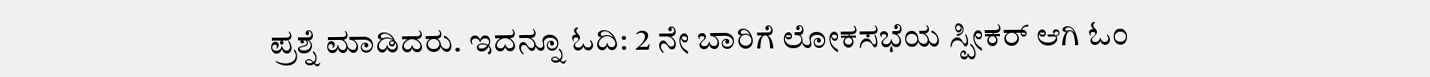ಪ್ರಶ್ನೆ ಮಾಡಿದರು. ಇದನ್ನೂ ಓದಿ: 2 ನೇ ಬಾರಿಗೆ ಲೋಕಸಭೆಯ ಸ್ಪೀಕರ್‌ ಆಗಿ ಓಂ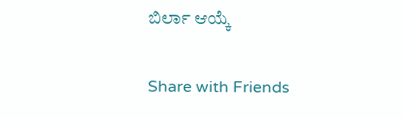ಬಿರ್ಲಾ ಆಯ್ಕೆ

Share with Friends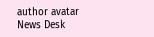author avatar
News Desk